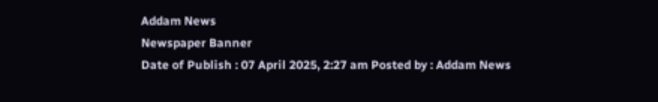Addam News
Newspaper Banner
Date of Publish : 07 April 2025, 2:27 am Posted by : Addam News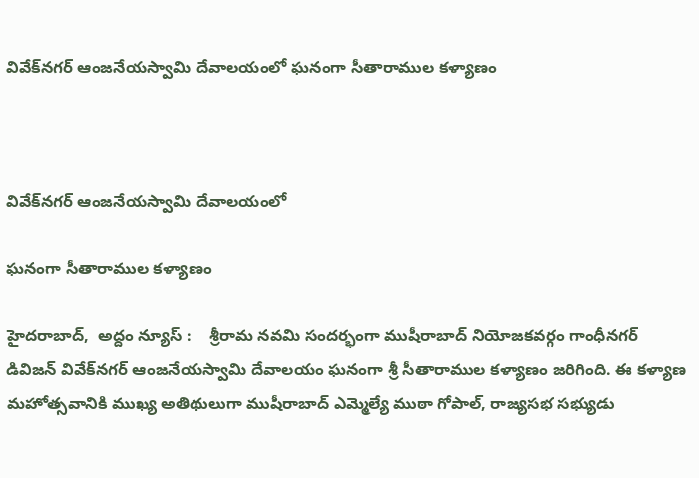వివేక్‌న‌గ‌ర్ ఆంజ‌నేయ‌స్వామి దేవాల‌యంలో ఘ‌నంగా సీతారాముల క‌ళ్యాణం



వివేక్‌న‌గ‌ర్ ఆంజ‌నేయ‌స్వామి దేవాల‌యంలో

ఘ‌నంగా సీతారాముల క‌ళ్యాణం

హైదరాబాద్,  అద్దం న్యూస్ :    శ్రీరామ న‌వ‌మి సంద‌ర్భంగా ముషీరాబాద్ నియోజ‌క‌వ‌ర్గం గాంధీన‌గ‌ర్ డివిజ‌న్ వివేక్‌న‌గ‌ర్ ఆంజ‌నేయ‌స్వామి దేవాల‌యం ఘ‌నంగా శ్రీ సీతారాముల క‌ళ్యాణం జ‌రిగింది. ఈ క‌ళ్యాణ మ‌హోత్స‌వానికి ముఖ్య అతిథులుగా ముషీరాబాద్ ఎమ్మెల్యే ముఠా గోపాల్‌, రాజ్య‌స‌భ స‌భ్యుడు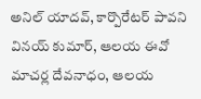అనిల్ యాద‌వ్‌, కార్పొరేట‌ర్ పావ‌ని విన‌య్ కుమార్, ఆల‌య ఈవో మాచ‌ర్ల దేవ‌నాధం, ఆల‌య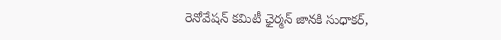రెనోవేష‌న్ క‌మిటీ ఛైర్మ‌న్ జాన‌కి సుధాక‌ర్‌,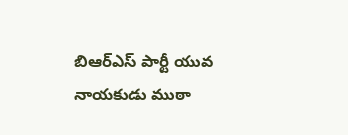బిఆర్ఎస్ పార్టీ యువ నాయ‌కుడు ముఠా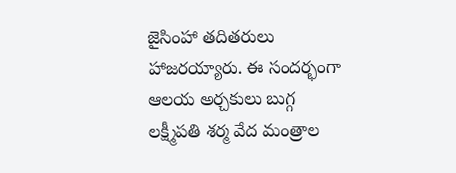జైసింహా త‌దిత‌రులు హాజ‌ర‌య్యారు. ఈ సంద‌ర్భంగా ఆల‌య అర్చ‌కులు బుగ్గ ల‌క్ష్మీప‌తి శ‌ర్మ వేద మంత్రాల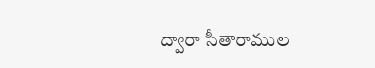ద్వారా సీతారాముల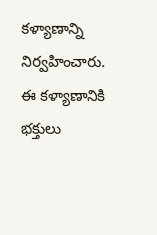క‌ళ్యాణాన్ని నిర్వ‌హించారు. ఈ క‌ళ్యాణానికి భ‌క్తులు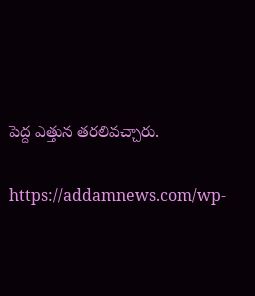పెద్ద ఎత్తున త‌ర‌లివ‌చ్చారు.

https://addamnews.com/wp-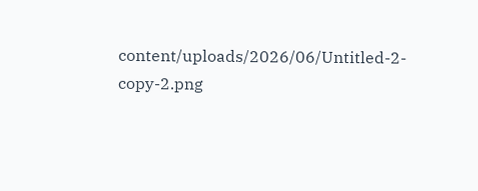content/uploads/2026/06/Untitled-2-copy-2.png